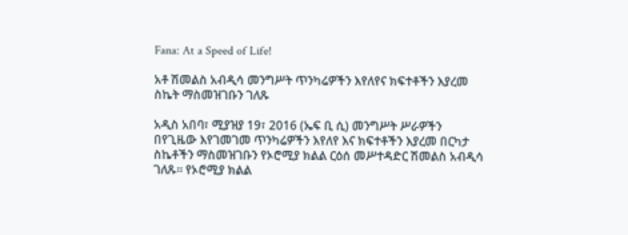Fana: At a Speed of Life!

አቶ ሽመልስ አብዲሳ መንግሥት ጥንካሬዎችን እየለየና ክፍተቶችን እያረመ ስኬት ማስመዝገቡን ገለጹ

አዲስ አበባ፣ ሚያዝያ 19፣ 2016 (ኤፍ ቢ ሲ) መንግሥት ሥራዎችን በየጊዜው እየገመገመ ጥንካሬዎችን እየለየ እና ክፍተቶችን እያረመ በርካታ ስኬቶችን ማስመዝገቡን የኦሮሚያ ክልል ርዕሰ መሥተዳድር ሽመልስ አብዲሳ ገለጹ፡፡ የኦሮሚያ ክልል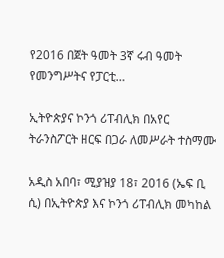የ2016 በጀት ዓመት 3ኛ ሩብ ዓመት የመንግሥትና የፓርቲ…

ኢትዮጵያና ኮንጎ ሪፐብሊክ በአየር ትራንስፖርት ዘርፍ በጋራ ለመሥራት ተስማሙ

አዲስ አበባ፣ ሚያዝያ 18፣ 2016 (ኤፍ ቢ ሲ) በኢትዮጵያ እና ኮንጎ ሪፐብሊክ መካከል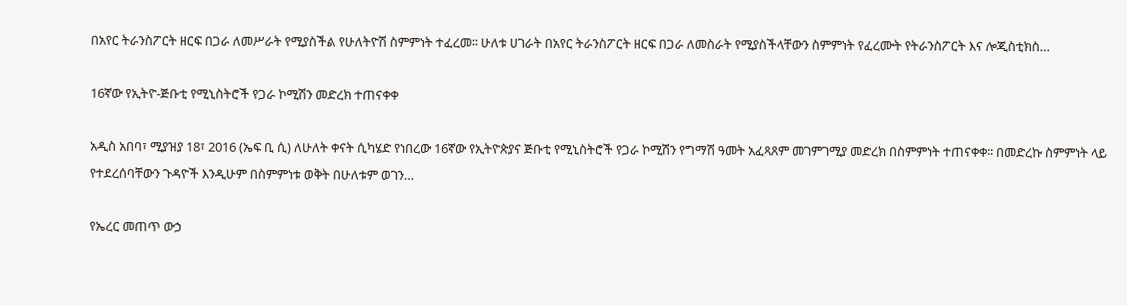በአየር ትራንስፖርት ዘርፍ በጋራ ለመሥራት የሚያስችል የሁለትዮሽ ስምምነት ተፈረመ፡፡ ሁለቱ ሀገራት በአየር ትራንስፖርት ዘርፍ በጋራ ለመስራት የሚያስችላቸውን ስምምነት የፈረሙት የትራንስፖርት እና ሎጂስቲክስ…

16ኛው የኢትዮ-ጅቡቲ የሚኒስትሮች የጋራ ኮሚሽን መድረክ ተጠናቀቀ

አዲስ አበባ፣ ሚያዝያ 18፣ 2016 (ኤፍ ቢ ሲ) ለሁለት ቀናት ሲካሄድ የነበረው 16ኛው የኢትዮጵያና ጅቡቲ የሚኒስትሮች የጋራ ኮሚሽን የግማሽ ዓመት አፈጻጸም መገምገሚያ መድረክ በስምምነት ተጠናቀቀ፡፡ በመድረኩ ስምምነት ላይ የተደረሰባቸውን ጉዳዮች እንዲሁም በስምምነቱ ወቅት በሁለቱም ወገን…

የኤረር መጠጥ ውኃ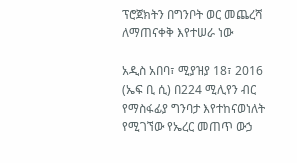ፕሮጀክትን በግንቦት ወር መጨረሻ ለማጠናቀቅ እየተሠራ ነው

አዲስ አበባ፣ ሚያዝያ 18፣ 2016 (ኤፍ ቢ ሲ) በ224 ሚሊየን ብር የማስፋፊያ ግንባታ እየተከናወነለት የሚገኘው የኤረር መጠጥ ውኃ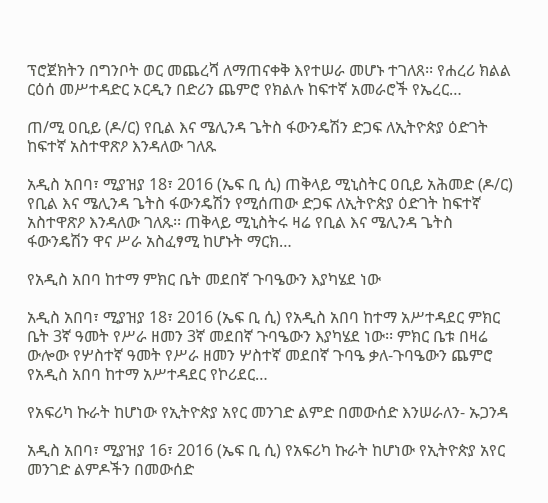ፕሮጀክትን በግንቦት ወር መጨረሻ ለማጠናቀቅ እየተሠራ መሆኑ ተገለጸ፡፡ የሐረሪ ክልል ርዕሰ መሥተዳድር ኦርዲን በድሪን ጨምሮ የክልሉ ከፍተኛ አመራሮች የኤረር…

ጠ/ሚ ዐቢይ (ዶ/ር) የቢል እና ሜሊንዳ ጌትስ ፋውንዴሽን ድጋፍ ለኢትዮጵያ ዕድገት ከፍተኛ አስተዋጽዖ እንዳለው ገለጹ

አዲስ አበባ፣ ሚያዝያ 18፣ 2016 (ኤፍ ቢ ሲ) ጠቅላይ ሚኒስትር ዐቢይ አሕመድ (ዶ/ር) የቢል እና ሜሊንዳ ጌትስ ፋውንዴሽን የሚሰጠው ድጋፍ ለኢትዮጵያ ዕድገት ከፍተኛ አስተዋጽዖ እንዳለው ገለጹ፡፡ ጠቅላይ ሚኒስትሩ ዛሬ የቢል እና ሜሊንዳ ጌትስ ፋውንዴሽን ዋና ሥራ አስፈፃሚ ከሆኑት ማርክ…

የአዲስ አበባ ከተማ ምክር ቤት መደበኛ ጉባዔውን እያካሄደ ነው

አዲስ አበባ፣ ሚያዝያ 18፣ 2016 (ኤፍ ቢ ሲ) የአዲስ አበባ ከተማ አሥተዳደር ምክር ቤት 3ኛ ዓመት የሥራ ዘመን 3ኛ መደበኛ ጉባዔውን እያካሄደ ነው፡፡ ምክር ቤቱ በዛሬ ውሎው የሦስተኛ ዓመት የሥራ ዘመን ሦስተኛ መደበኛ ጉባዔ ቃለ-ጉባዔውን ጨምሮ የአዲስ አበባ ከተማ አሥተዳደር የኮሪደር…

የአፍሪካ ኩራት ከሆነው የኢትዮጵያ አየር መንገድ ልምድ በመውሰድ እንሠራለን- ኡጋንዳ

አዲስ አበባ፣ ሚያዝያ 16፣ 2016 (ኤፍ ቢ ሲ) የአፍሪካ ኩራት ከሆነው የኢትዮጵያ አየር መንገድ ልምዶችን በመውሰድ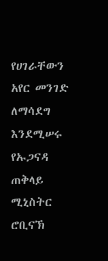የሀገራቸውን አየር መንገድ ለማሳደግ እንደሚሠሩ የኡጋናዳ ጠቅላይ ሚኒስትር ሮቢናኽ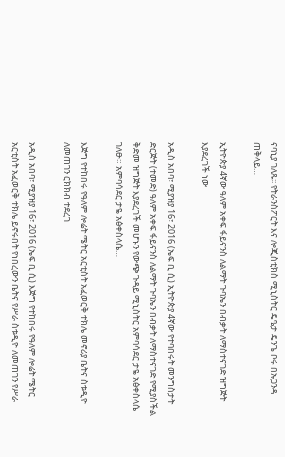ናባኒያ ገለጹ፡፡ የትራንስፖርት እና ሎጂስቲክስ ሚኒስትር ዴዔታ ዴንጌ ቦሩ በኡጋንዳ ጠቅላይ…

ኢትዮጵያ 4ኛው ዓለም አቀፍ ፋይናንስ ለልማት ጉባኤን በብቃት ለማስተናገድ ዝግጅት እያደረገች ነው

አዲስ አበባ፣ ሚያዝያ 16፣ 2016 (ኤፍ ቢ ሲ) ኢትዮጵያ 4ኛው የተባበሩት መንግስታት ድርጅት (ተመድ) ዓለም አቀፍ ፋይናንስ ለልማት ጉባኤን በብቃት ለማስተናገድ የሚያስችል ቅድመ ዝግጅት እያደረገች መሆኑን የውጭ ጉዳይ ሚኒስትር አምባሳደር ታዬ አፅቀስላሴ ገለፁ። አምባሳደር ታዬ አፅቀስላሴ…

እጅግ የተከበሩ የዓለም ሎሬት ሜትር አርቲስት አፈወርቅ ተክሌ መኖሪያ ቤትና ስቱዲዮ ለመጠገን ርክክብ ተደረገ

አዲስ አበባ፣ ሚያዝያ 16፣ 2016 (ኤፍ ቢ ሲ) እጅግ የተከበሩ የዓለም ሎሬት ሜትር አርቲስት አፈወርቅ ተክሌ ይኖሩበት የነበረውን ቤትና የሥራ ስቱዲዮ ለመጠገን የሥራ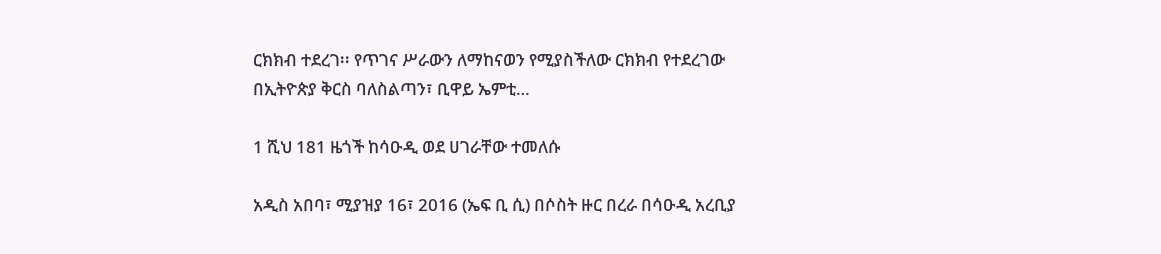ርክክብ ተደረገ፡፡ የጥገና ሥራውን ለማከናወን የሚያስችለው ርክክብ የተደረገው በኢትዮጵያ ቅርስ ባለስልጣን፣ ቢዋይ ኤምቲ…

1 ሺህ 181 ዜጎች ከሳዑዲ ወደ ሀገራቸው ተመለሱ

አዲስ አበባ፣ ሚያዝያ 16፣ 2016 (ኤፍ ቢ ሲ) በሶስት ዙር በረራ በሳዑዲ አረቢያ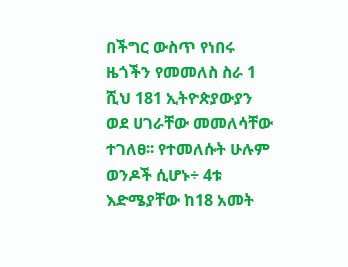በችግር ውስጥ የነበሩ ዜጎችን የመመለስ ስራ 1 ሺህ 181 ኢትዮጵያውያን ወደ ሀገራቸው መመለሳቸው ተገለፀ፡፡ የተመለሱት ሁሉም ወንዶች ሲሆኑ÷ 4ቱ እድሜያቸው ከ18 አመት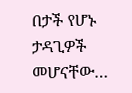በታች የሆኑ ታዳጊዎች መሆናቸው…